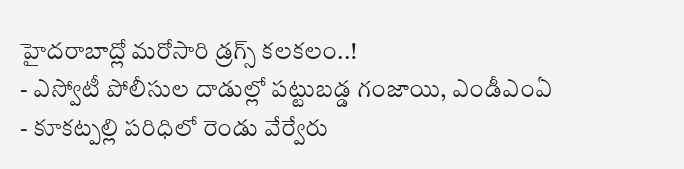హైదరాబాద్లో మరోసారి డ్రగ్స్ కలకలం..!
- ఎస్వోటీ పోలీసుల దాడుల్లో పట్టుబడ్డ గంజాయి, ఎండీఎంఏ
- కూకట్పల్లి పరిధిలో రెండు వేర్వేరు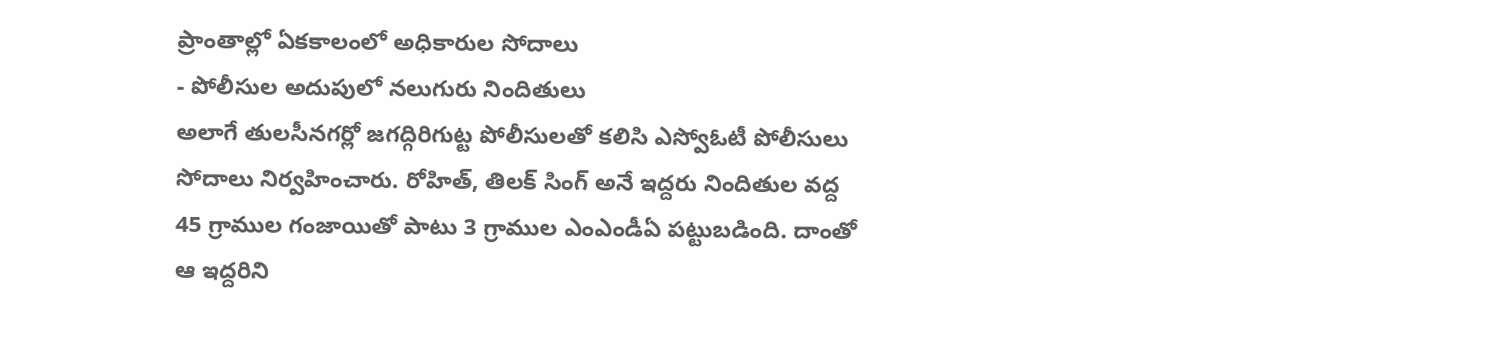ప్రాంతాల్లో ఏకకాలంలో అధికారుల సోదాలు
- పోలీసుల అదుపులో నలుగురు నిందితులు
అలాగే తులసీనగర్లో జగద్గిరిగుట్ట పోలీసులతో కలిసి ఎస్వోఓటీ పోలీసులు సోదాలు నిర్వహించారు. రోహిత్, తిలక్ సింగ్ అనే ఇద్దరు నిందితుల వద్ద 45 గ్రాముల గంజాయితో పాటు 3 గ్రాముల ఎంఎండీఏ పట్టుబడింది. దాంతో ఆ ఇద్దరిని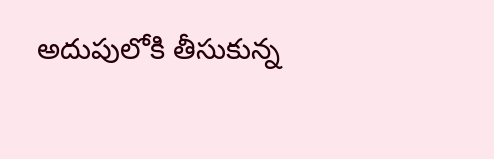అదుపులోకి తీసుకున్న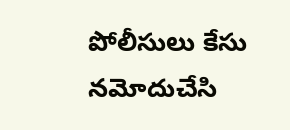పోలీసులు కేసు నమోదుచేసి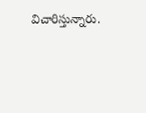విచారిస్తున్నారు.